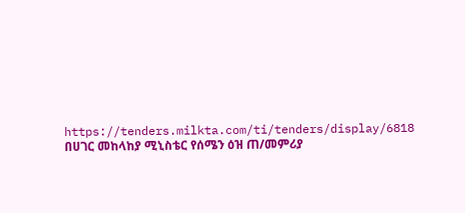https://tenders.milkta.com/ti/tenders/display/6818
በሀገር መከላከያ ሚኒስቴር የሰሜን ዕዝ ጠ/መምሪያ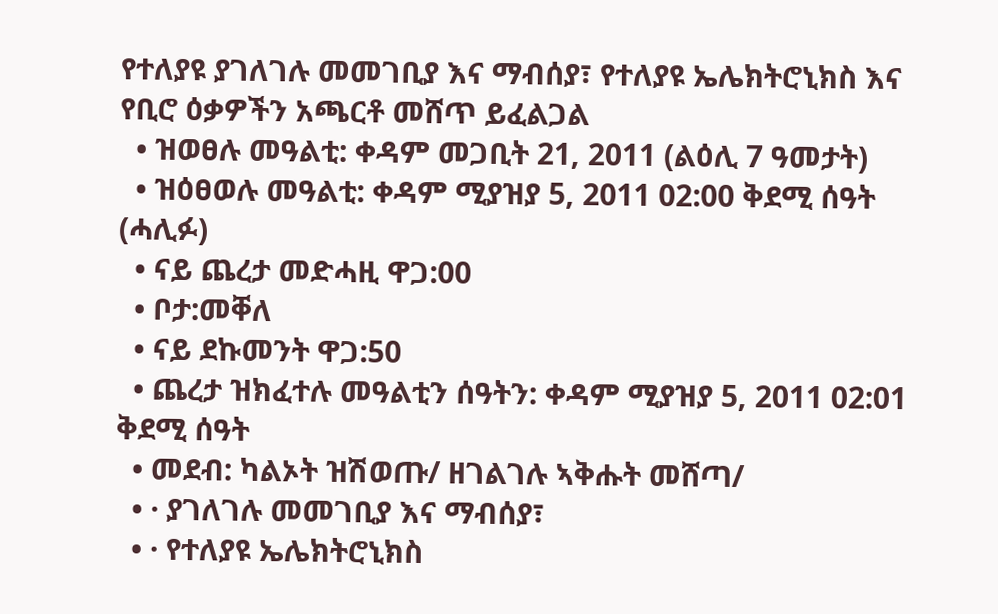የተለያዩ ያገለገሉ መመገቢያ እና ማብሰያ፣ የተለያዩ ኤሌክትሮኒክስ እና የቢሮ ዕቃዎችን አጫርቶ መሸጥ ይፈልጋል
  • ዝወፀሉ መዓልቲ: ቀዳም መጋቢት 21, 2011 (ልዕሊ 7 ዓመታት)
  • ዝዕፀወሉ መዓልቲ: ቀዳም ሚያዝያ 5, 2011 02:00 ቅደሚ ሰዓት (ሓሊፉ)
  • ናይ ጨረታ መድሓዚ ዋጋ:00
  • ቦታ:መቐለ
  • ናይ ደኩመንት ዋጋ:50
  • ጨረታ ዝክፈተሉ መዓልቲን ሰዓትን: ቀዳም ሚያዝያ 5, 2011 02:01 ቅደሚ ሰዓት
  • መደብ: ካልኦት ዝሽወጡ/ ዘገልገሉ ኣቅሑት መሸጣ/
  • · ያገለገሉ መመገቢያ እና ማብሰያ፣
  • · የተለያዩ ኤሌክትሮኒክስ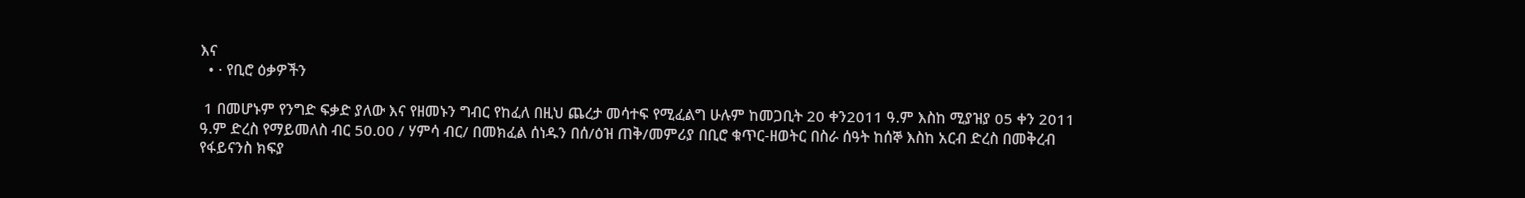እና
  • · የቢሮ ዕቃዎችን

 1 በመሆኑም የንግድ ፍቃድ ያለው እና የዘመኑን ግብር የከፈለ በዚህ ጨረታ መሳተፍ የሚፈልግ ሁሉም ከመጋቢት 20 ቀን2011 ዓ.ም እስከ ሚያዝያ 05 ቀን 2011 ዓ.ም ድረስ የማይመለስ ብር 50.00 / ሃምሳ ብር/ በመክፈል ሰነዱን በሰ/ዕዝ ጠቅ/መምሪያ በቢሮ ቁጥር-ዘወትር በስራ ሰዓት ከሰኞ እስከ አርብ ድረስ በመቅረብ የፋይናንስ ክፍያ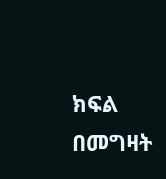ክፍል በመግዛት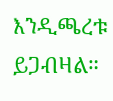እንዲጫረቱ ይጋብዛል።